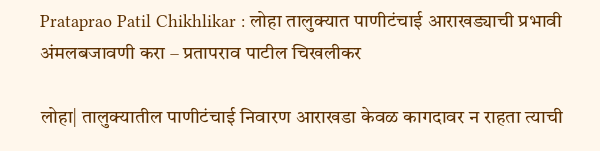Prataprao Patil Chikhlikar : लोहा तालुक्यात पाणीटंचाई आराखड्याची प्रभावी अंमलबजावणी करा – प्रतापराव पाटील चिखलीकर

लोहा| तालुक्यातील पाणीटंचाई निवारण आराखडा केवळ कागदावर न राहता त्याची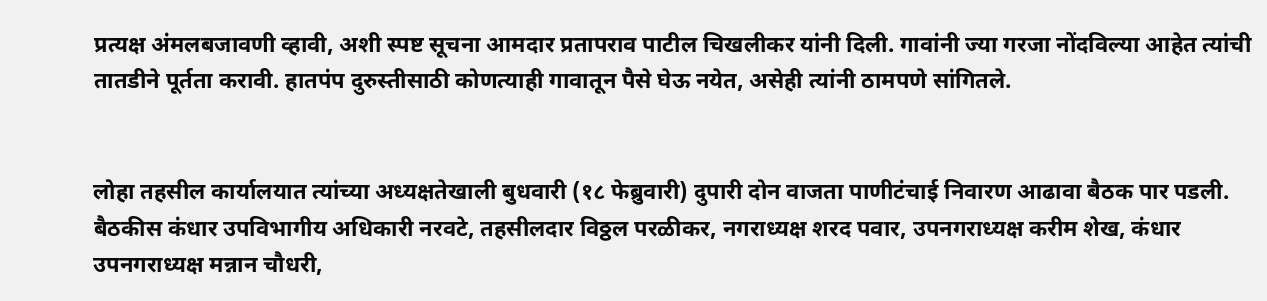प्रत्यक्ष अंमलबजावणी व्हावी, अशी स्पष्ट सूचना आमदार प्रतापराव पाटील चिखलीकर यांनी दिली. गावांनी ज्या गरजा नोंदविल्या आहेत त्यांची तातडीने पूर्तता करावी. हातपंप दुरुस्तीसाठी कोणत्याही गावातून पैसे घेऊ नयेत, असेही त्यांनी ठामपणे सांगितले.


लोहा तहसील कार्यालयात त्यांच्या अध्यक्षतेखाली बुधवारी (१८ फेब्रुवारी) दुपारी दोन वाजता पाणीटंचाई निवारण आढावा बैठक पार पडली. बैठकीस कंधार उपविभागीय अधिकारी नरवटे, तहसीलदार विठ्ठल परळीकर, नगराध्यक्ष शरद पवार, उपनगराध्यक्ष करीम शेख, कंधार उपनगराध्यक्ष मन्नान चौधरी,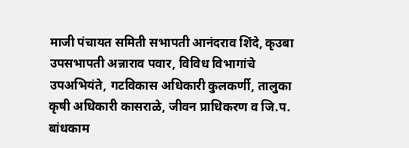माजी पंचायत समिती सभापती आनंदराव शिंदे, कृउबा उपसभापती अन्नाराव पवार, विविध विभागांचे उपअभियंते, गटविकास अधिकारी कुलकर्णी, तालुका कृषी अधिकारी कासराळे, जीवन प्राधिकरण व जि.प. बांधकाम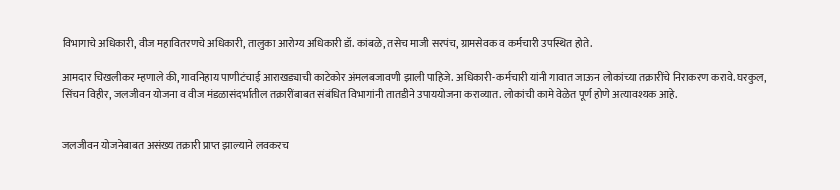विभागाचे अधिकारी, वीज महावितरणचे अधिकारी, तालुका आरोग्य अधिकारी डॉ. कांबळे, तसेच माजी सरपंच, ग्रामसेवक व कर्मचारी उपस्थित होते.

आमदार चिखलीकर म्हणाले की, गावनिहाय पाणीटंचाई आराखड्याची काटेकोर अंमलबजावणी झाली पाहिजे. अधिकारी-कर्मचारी यांनी गावात जाऊन लोकांच्या तक्रारींचे निराकरण करावे. घरकुल, सिंचन विहीर, जलजीवन योजना व वीज मंडळासंदर्भातील तक्रारींबाबत संबंधित विभागांनी तातडीने उपाययोजना कराव्यात. लोकांची कामे वेळेत पूर्ण होणे अत्यावश्यक आहे.


जलजीवन योजनेबाबत असंख्य तक्रारी प्राप्त झाल्याने लवकरच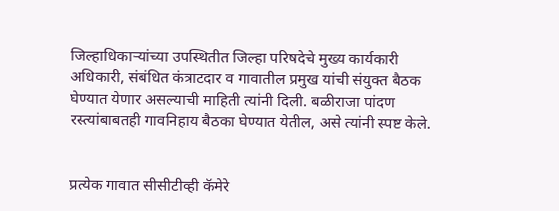जिल्हाधिकाऱ्यांच्या उपस्थितीत जिल्हा परिषदेचे मुख्य कार्यकारी अधिकारी, संबंधित कंत्राटदार व गावातील प्रमुख यांची संयुक्त बैठक घेण्यात येणार असल्याची माहिती त्यांनी दिली. बळीराजा पांदण रस्त्यांबाबतही गावनिहाय बैठका घेण्यात येतील, असे त्यांनी स्पष्ट केले.


प्रत्येक गावात सीसीटीव्ही कॅमेरे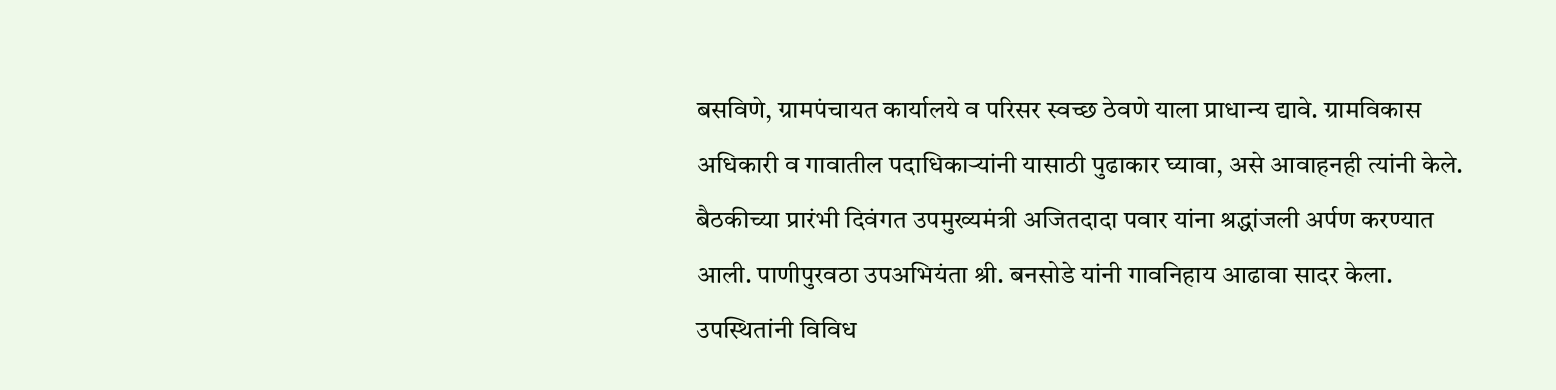बसविणे, ग्रामपंचायत कार्यालये व परिसर स्वच्छ ठेवणे याला प्राधान्य द्यावे. ग्रामविकास अधिकारी व गावातील पदाधिकाऱ्यांनी यासाठी पुढाकार घ्यावा, असे आवाहनही त्यांनी केले. बैठकीच्या प्रारंभी दिवंगत उपमुख्यमंत्री अजितदादा पवार यांना श्रद्धांजली अर्पण करण्यात आली. पाणीपुरवठा उपअभियंता श्री. बनसोडे यांनी गावनिहाय आढावा सादर केला. उपस्थितांनी विविध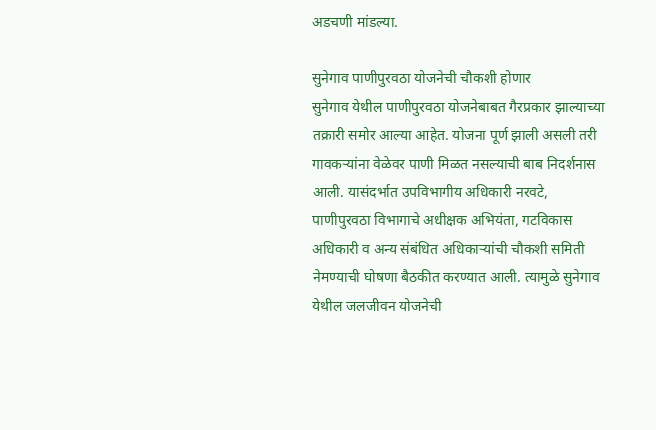अडचणी मांडल्या.

सुनेगाव पाणीपुरवठा योजनेची चौकशी होणार
सुनेगाव येथील पाणीपुरवठा योजनेबाबत गैरप्रकार झाल्याच्या तक्रारी समोर आल्या आहेत. योजना पूर्ण झाली असली तरी गावकऱ्यांना वेळेवर पाणी मिळत नसल्याची बाब निदर्शनास आली. यासंदर्भात उपविभागीय अधिकारी नरवटे, पाणीपुरवठा विभागाचे अधीक्षक अभियंता, गटविकास अधिकारी व अन्य संबंधित अधिकाऱ्यांची चौकशी समिती नेमण्याची घोषणा बैठकीत करण्यात आली. त्यामुळे सुनेगाव येथील जलजीवन योजनेची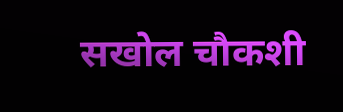सखोल चौकशी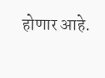होणार आहे.